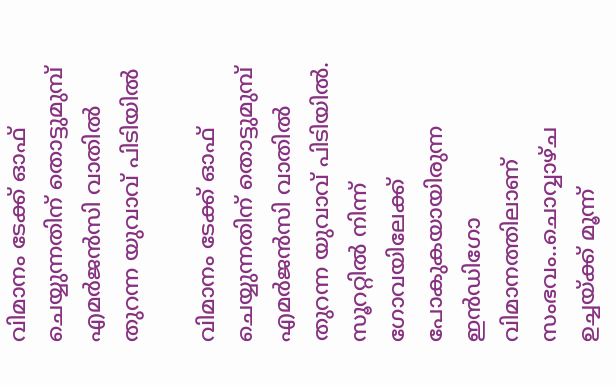വിമാനം ടേക്ക് ഓഫ് ചെയ്യുന്നതിന് തൊട്ടുമുമ്പ് എമർജൻസി വാതിൽ തുറന്ന യുവാവ് പിടിയിൽ

വിമാനം ടേക്ക് ഓഫ് ചെയ്യുന്നതിന് തൊട്ടുമുമ്പ് എമർജൻസി വാതിൽ തുറന്ന യുവാവ് പിടിയിൽ. സൂററ്റിൽ നിന്ന് ഗോവയിലേക്ക് പോകുകയായിരുന്ന ഇൻഡിഗോ വിമാനത്തിലാണ് സംഭവം..ചൊവ്വാഴ്ച ഉച്ചയ്ക്ക് മൂന്ന്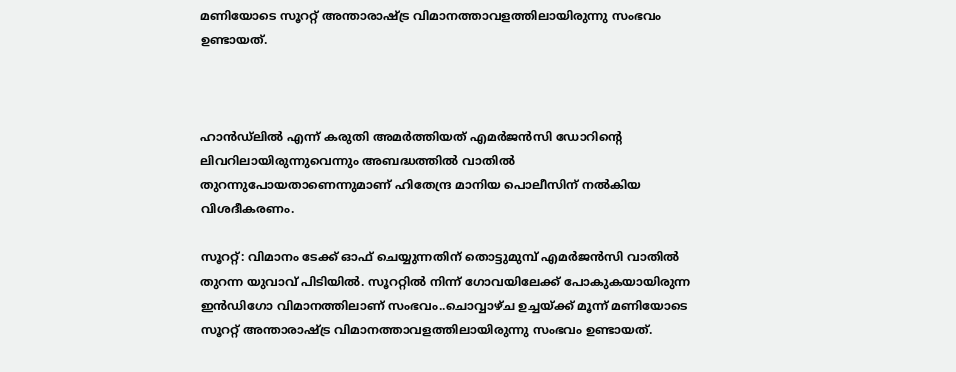മണിയോടെ സൂററ്റ് അന്താരാഷ്ട്ര വിമാനത്താവളത്തിലായിരുന്നു സംഭവം ഉണ്ടായത്.



ഹാൻഡ്‌ലിൽ എന്ന് കരുതി അമർത്തിയത് എമർജൻസി ഡോറിന്റെ ലിവറിലായിരുന്നുവെന്നും അബദ്ധത്തിൽ വാതിൽ തുറന്നുപോയതാണെന്നുമാണ് ഹിതേന്ദ്ര മാനിയ പൊലീസിന് നൽകിയ വിശദീകരണം.

സൂററ്റ്: വിമാനം ടേക്ക് ഓഫ് ചെയ്യുന്നതിന് തൊട്ടുമുമ്പ് എമർജൻസി വാതിൽ തുറന്ന യുവാവ് പിടിയിൽ. സൂററ്റിൽ നിന്ന് ഗോവയിലേക്ക് പോകുകയായിരുന്ന ഇൻഡിഗോ വിമാനത്തിലാണ് സംഭവം..ചൊവ്വാഴ്ച ഉച്ചയ്ക്ക് മൂന്ന് മണിയോടെ സൂററ്റ് അന്താരാഷ്ട്ര വിമാനത്താവളത്തിലായിരുന്നു സംഭവം ഉണ്ടായത്.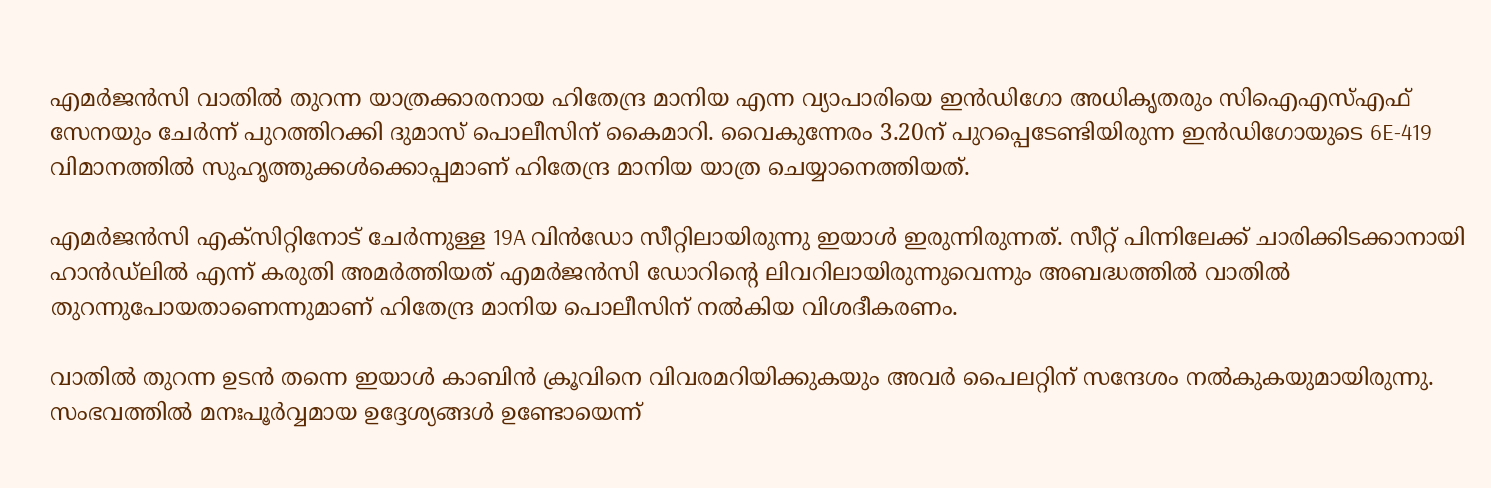എമർജൻസി വാതിൽ തുറന്ന യാത്രക്കാരനായ ഹിതേന്ദ്ര മാനിയ എന്ന വ്യാപാരിയെ ഇൻഡിഗോ അധികൃതരും സിഐഎസ്എഫ് സേനയും ചേർന്ന് പുറത്തിറക്കി ദുമാസ് പൊലീസിന് കൈമാറി. വൈകുന്നേരം 3.20ന് പുറപ്പെടേണ്ടിയിരുന്ന ഇൻഡിഗോയുടെ 6E-419 വിമാനത്തിൽ സുഹൃത്തുക്കൾക്കൊപ്പമാണ് ഹിതേന്ദ്ര മാനിയ യാത്ര ചെയ്യാനെത്തിയത്.

എമർജൻസി എക്സിറ്റിനോട് ചേർന്നുള്ള 19A വിൻഡോ സീറ്റിലായിരുന്നു ഇയാൾ ഇരുന്നിരുന്നത്. സീറ്റ് പിന്നിലേക്ക് ചാരിക്കിടക്കാനായി ഹാൻഡ്‌ലിൽ എന്ന് കരുതി അമർത്തിയത് എമർജൻസി ഡോറിന്റെ ലിവറിലായിരുന്നുവെന്നും അബദ്ധത്തിൽ വാതിൽ തുറന്നുപോയതാണെന്നുമാണ് ഹിതേന്ദ്ര മാനിയ പൊലീസിന് നൽകിയ വിശദീകരണം.

വാതിൽ തുറന്ന ഉടൻ തന്നെ ഇയാൾ കാബിൻ ക്രൂവിനെ വിവരമറിയിക്കുകയും അവർ പൈലറ്റിന് സന്ദേശം നൽകുകയുമായിരുന്നു. സംഭവത്തിൽ മനഃപൂർവ്വമായ ഉദ്ദേശ്യങ്ങൾ ഉണ്ടോയെന്ന്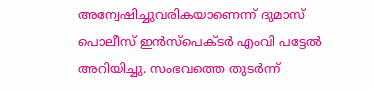അന്വേഷിച്ചുവരികയാണെന്ന് ദുമാസ് പൊലീസ് ഇൻസ്പെക്ടർ എംവി പട്ടേൽ അറിയിച്ചു. സംഭവത്തെ തുടർന്ന്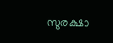സുരക്ഷാ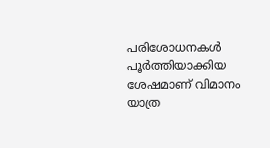പരിശോധനകൾ പൂർത്തിയാക്കിയ ശേഷമാണ് വിമാനം യാത്ര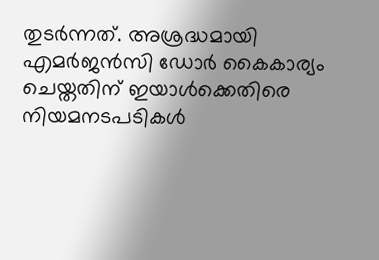തുടർന്നത്. അശ്രദ്ധമായി എമർജൻസി ഡോർ കൈകാര്യം ചെയ്തതിന് ഇയാൾക്കെതിരെ നിയമനടപടികൾ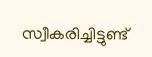സ്വീകരിച്ചിട്ടുണ്ട്